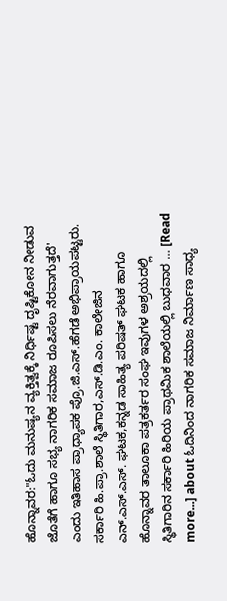ಹೊನ್ನಾವರ:"ಓದು ಮನುಷ್ಯನ ವ್ಯಕ್ತಿತ್ವಕ್ಕೆ ನಿರ್ಧಿಷ್ಟ ದೃಷ್ಟಿಕೋನ ನೀಡುವ ಜೊತೆಗೆ ಹಾಗೂ ಸಭ್ಯ ನಾಗರಿಕ ಸಮಾಜ ರೂಪಿಸಲು ನೆರವಾಗುತ್ತದೆ' ಎಂದು ಇತಿಹಾಸ ಪ್ರಾಧ್ಯಾಪಕ ಪ್ರೊ.ಜಿ.ಎಸ್.ಹೆಗಡೆ ಅಭಿಪ್ರಾಯಪಟ್ಟರು. ಸರ್ಕಾರಿ ಹಿ.ಪ್ರಾ.ಶಾಲೆ ಸ್ಥಿತಿಗಾರ,ಎಸ್.ಡಿ.ಎಂ. ಕಾಲೇಜಿನ ಎನ್.ಎಸ್.ಎಸ್. ಘಟಕ,ಕನ್ನಡ ಸಾಹಿತ್ಯ ಪರಿಷತ್ ಘಟಕ ಹಾಗೂ ಹೊನ್ನಾವರ ತಾಲೂಕಾ ಪತ್ರಕರ್ತರ ಸಂಘ ಇವುಗಳ ಅಶ್ರಯದಲ್ಲಿ ಸ್ಥಿತಿಗಾರಿನ ಸರ್ಕಾರಿ ಹಿರಿಯ ಪ್ರಾಥಮಿಕ ಶಾಲೆಯಲ್ಲಿ ಬುಧವಾರ … [Read more...] about ಓದಿನಿಂದ ನಾಗರಿಕ ಸಮಾಜ ನಿರ್ಮಾಣ ಸಾಧ್ಯ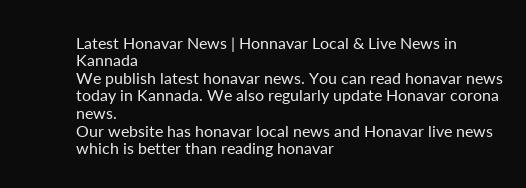Latest Honavar News | Honnavar Local & Live News in Kannada
We publish latest honavar news. You can read honavar news today in Kannada. We also regularly update Honavar corona news.
Our website has honavar local news and Honavar live news which is better than reading honavar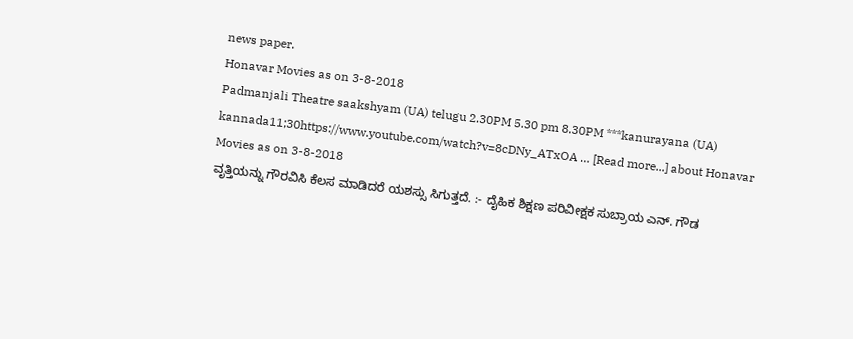news paper.
Honavar Movies as on 3-8-2018
Padmanjali Theatre saakshyam (UA) telugu 2.30PM 5.30 pm 8.30PM ***kanurayana (UA) kannada11;30https://www.youtube.com/watch?v=8cDNy_ATxOA … [Read more...] about Honavar Movies as on 3-8-2018
ವೃತ್ತಿಯನ್ನು ಗೌರವಿಸಿ ಕೆಲಸ ಮಾಡಿದರೆ ಯಶಸ್ಸು ಸಿಗುತ್ತದೆ. :- ದೈಹಿಕ ಶಿಕ್ಷಣ ಪರಿವೀಕ್ಷಕ ಸುಬ್ರಾಯ ಎನ್. ಗೌಡ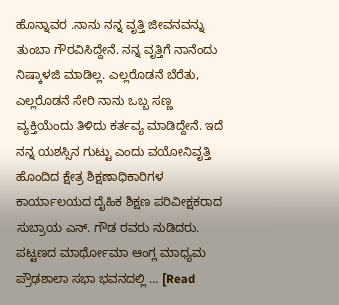ಹೊನ್ನಾವರ .ನಾನು ನನ್ನ ವೃತ್ತಿ ಜೀವನವನ್ನು ತುಂಬಾ ಗೌರವಿಸಿದ್ದೇನೆ. ನನ್ನ ವೃತ್ತಿಗೆ ನಾನೆಂದು ನಿಷ್ಕಾಳಜಿ ಮಾಡಿಲ್ಲ. ಎಲ್ಲರೊಡನೆ ಬೆರೆತು, ಎಲ್ಲರೊಡನೆ ಸೇರಿ ನಾನು ಒಬ್ಬ ಸಣ್ಣ ವ್ಯಕ್ತಿಯೆಂದು ತಿಳಿದು ಕರ್ತವ್ಯ ಮಾಡಿದ್ದೇನೆ. ಇದೆ ನನ್ನ ಯಶಸ್ಸಿನ ಗುಟ್ಟು ಎಂದು ವಯೋನಿವೃತ್ತಿ ಹೊಂದಿದ ಕ್ಷೇತ್ರ ಶಿಕ್ಷಣಾಧಿಕಾರಿಗಳ ಕಾರ್ಯಾಲಯದ ದೈಹಿಕ ಶಿಕ್ಷಣ ಪರಿವೀಕ್ಷಕರಾದ ಸುಬ್ರಾಯ ಎನ್. ಗೌಡ ರವರು ನುಡಿದರು. ಪಟ್ಟಣದ ಮಾರ್ಥೋಮಾ ಆಂಗ್ಲ ಮಾಧ್ಯಮ ಪ್ರೌಢಶಾಲಾ ಸಭಾ ಭವನದಲ್ಲಿ … [Read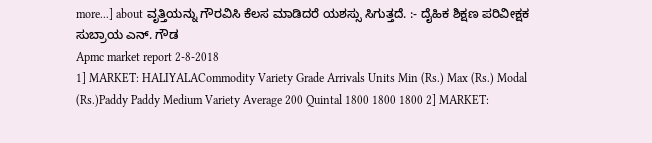more...] about ವೃತ್ತಿಯನ್ನು ಗೌರವಿಸಿ ಕೆಲಸ ಮಾಡಿದರೆ ಯಶಸ್ಸು ಸಿಗುತ್ತದೆ. :- ದೈಹಿಕ ಶಿಕ್ಷಣ ಪರಿವೀಕ್ಷಕ ಸುಬ್ರಾಯ ಎನ್. ಗೌಡ
Apmc market report 2-8-2018
1] MARKET: HALIYALACommodity Variety Grade Arrivals Units Min (Rs.) Max (Rs.) Modal (Rs.)Paddy Paddy Medium Variety Average 200 Quintal 1800 1800 1800 2] MARKET: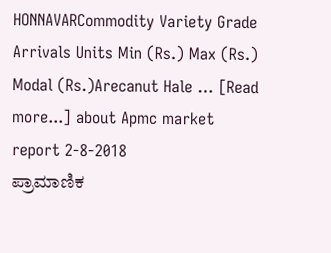HONNAVARCommodity Variety Grade Arrivals Units Min (Rs.) Max (Rs.) Modal (Rs.)Arecanut Hale … [Read more...] about Apmc market report 2-8-2018
ಪ್ರಾಮಾಣಿಕ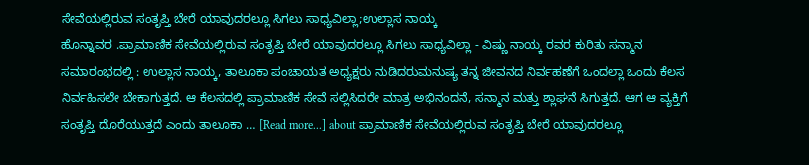ಸೇವೆಯಲ್ಲಿರುವ ಸಂತೃಪ್ತಿ ಬೇರೆ ಯಾವುದರಲ್ಲೂ ಸಿಗಲು ಸಾಧ್ಯವಿಲ್ಲಾ;ಉಲ್ಲಾಸ ನಾಯ್ಕ
ಹೊನ್ನಾವರ .ಪ್ರಾಮಾಣಿಕ ಸೇವೆಯಲ್ಲಿರುವ ಸಂತೃಪ್ತಿ ಬೇರೆ ಯಾವುದರಲ್ಲೂ ಸಿಗಲು ಸಾಧ್ಯವಿಲ್ಲಾ - ವಿಷ್ಣು ನಾಯ್ಕ ರವರ ಕುರಿತು ಸನ್ಮಾನ ಸಮಾರಂಭದಲ್ಲಿ : ಉಲ್ಲಾಸ ನಾಯ್ಕ, ತಾಲೂಕಾ ಪಂಚಾಯತ ಅಧ್ಯಕ್ಷರು ನುಡಿದರುಮನುಷ್ಯ ತನ್ನ ಜೀವನದ ನಿರ್ವಹಣೆಗೆ ಒಂದಲ್ಲಾ ಒಂದು ಕೆಲಸ ನಿರ್ವಹಿಸಲೇ ಬೇಕಾಗುತ್ತದೆ. ಆ ಕೆಲಸದಲ್ಲಿ ಪ್ರಾಮಾಣಿಕ ಸೇವೆ ಸಲ್ಲಿಸಿದರೇ ಮಾತ್ರ ಅಭಿನಂದನೆ, ಸನ್ಮಾನ ಮತ್ತು ಶ್ಲಾಘನೆ ಸಿಗುತ್ತದೆ. ಆಗ ಆ ವ್ಯಕ್ತಿಗೆ ಸಂತೃಪ್ತಿ ದೊರೆಯುತ್ತದೆ ಎಂದು ತಾಲೂಕಾ … [Read more...] about ಪ್ರಾಮಾಣಿಕ ಸೇವೆಯಲ್ಲಿರುವ ಸಂತೃಪ್ತಿ ಬೇರೆ ಯಾವುದರಲ್ಲೂ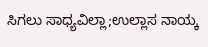ಸಿಗಲು ಸಾಧ್ಯವಿಲ್ಲಾ;ಉಲ್ಲಾಸ ನಾಯ್ಕ